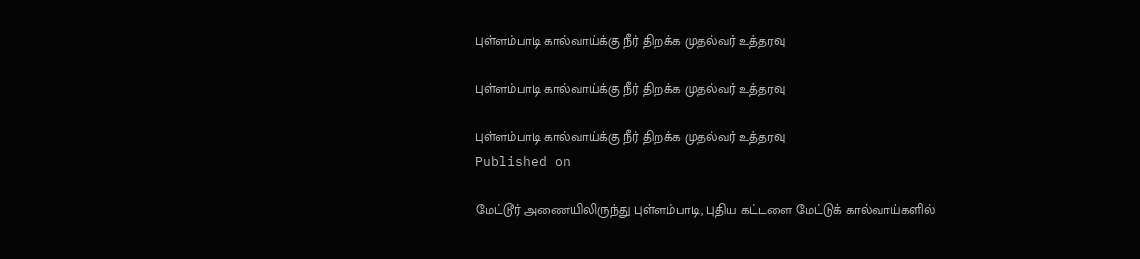புள்ளம்பாடி கால்வாய்க்கு நீர் திறக்க முதல்வர் உத்தரவு

புள்ளம்பாடி கால்வாய்க்கு நீர் திறக்க முதல்வர் உத்தரவு

புள்ளம்பாடி கால்வாய்க்கு நீர் திறக்க முதல்வர் உத்தரவு
Published on

மேட்டூர் அணையிலிருந்து புள்ளம்பாடி, புதிய கட்டளை மேட்டுக் கால்வாய்களில்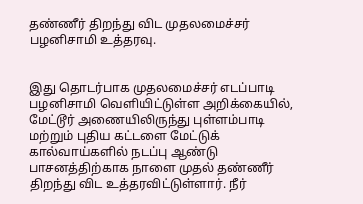தண்ணீர் திறந்து விட முதலமைச்சர் பழனிசாமி உத்தரவு.


இது தொடர்பாக முதலமைச்சர் எடப்பாடி பழனிசாமி வெளியிட்டுள்ள அறிக்கையில், மேட்டூர் அணையிலிருந்து புள்ளம்பாடி மற்றும் புதிய கட்டளை மேட்டுக் கால்வாய்களில் நடப்பு ஆண்டு பாசனத்திற்காக நாளை முதல் தண்ணீர் திறந்து விட உத்தரவிட்டுள்ளார். நீர்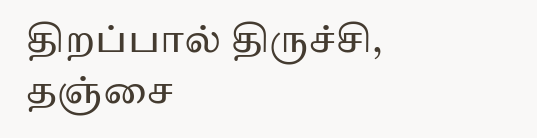திறப்பால் திருச்சி, தஞ்சை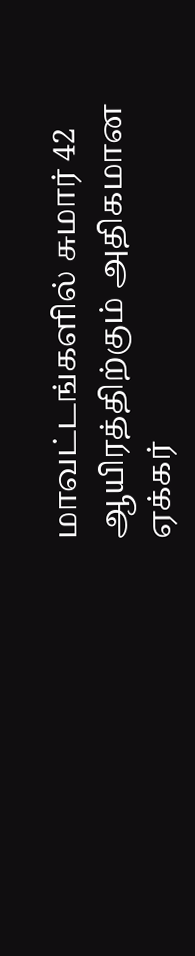மாவட்டங்களில் சுமார் 42 ஆயிரத்திற்கும் அதிகமான ஏக்கர்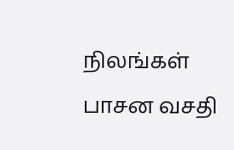நிலங்கள் பாசன வசதி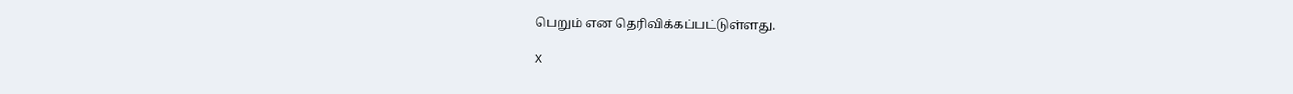பெறும் என தெரிவிக்கப்பட்டுள்ளது.

X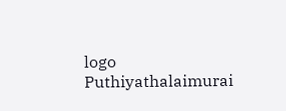logo
Puthiyathalaimurai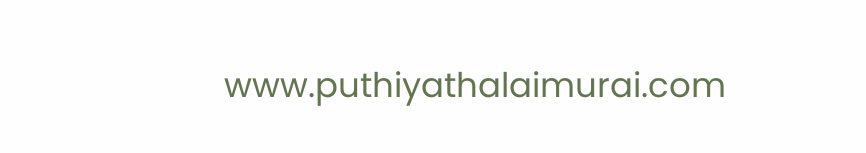www.puthiyathalaimurai.com